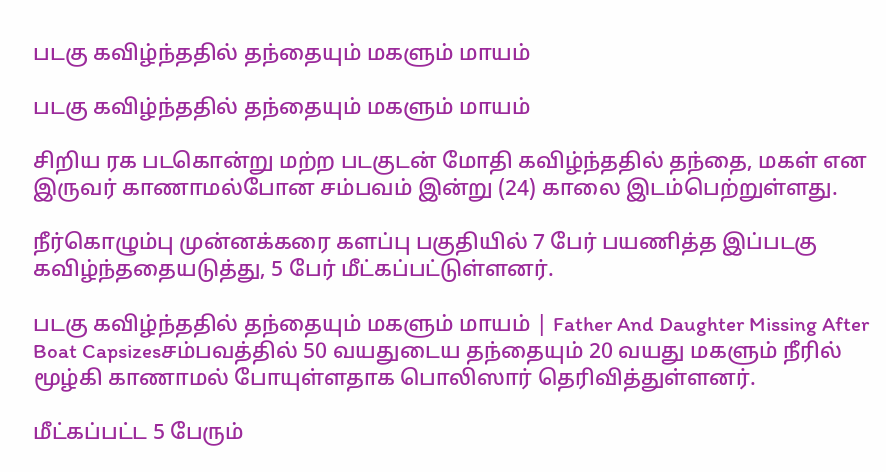படகு கவிழ்ந்ததில் தந்தையும் மகளும் மாயம்

படகு கவிழ்ந்ததில் தந்தையும் மகளும் மாயம்

சிறிய ரக படகொன்று மற்ற படகுடன் மோதி கவிழ்ந்ததில் தந்தை, மகள் என இருவர் காணாமல்போன சம்பவம் இன்று (24) காலை இடம்பெற்றுள்ளது.

நீர்கொழும்பு முன்னக்கரை களப்பு பகுதியில் 7 பேர் பயணித்த இப்படகு கவிழ்ந்ததையடுத்து, 5 பேர் மீட்கப்பட்டுள்ளனர்.

படகு கவிழ்ந்ததில் தந்தையும் மகளும் மாயம் | Father And Daughter Missing After Boat Capsizesசம்பவத்தில் 50 வயதுடைய தந்தையும் 20 வயது மகளும் நீரில் மூழ்கி காணாமல் போயுள்ளதாக பொலிஸார் தெரிவித்துள்ளனர்.

மீட்கப்பட்ட 5 பேரும்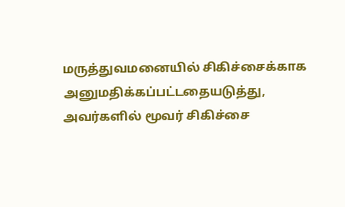மருத்துவமனையில் சிகிச்சைக்காக அனுமதிக்கப்பட்டதையடுத்து, அவர்களில் மூவர் சிகிச்சை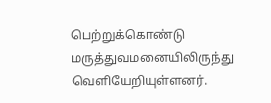பெற்றுக்கொண்டு மருத்துவமனையிலிருந்து வெளியேறியுள்ளனர்.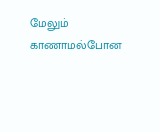மேலும் காணாமல்போன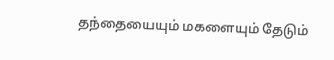தந்தையையும் மகளையும் தேடும்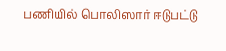பணியில் பொலிஸார் ஈடுபட்டு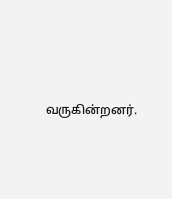வருகின்றனர்.